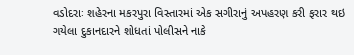વડોદરાઃ શહેરના મકરપુરા વિસ્તારમાં એક સગીરાનું અપહરણ કરી ફરાર થઇ ગયેલા દુકાનદારને શોધતાં પોલીસને નાકે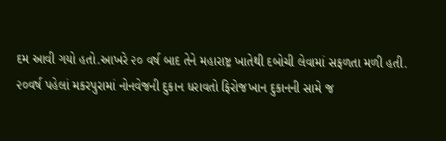દમ આવી ગયો હતો.આખરે ૨૦ વર્ષ બાદ તેને મહારાષ્ટ્ર ખાતેથી દબોચી લેવામાં સફળતા મળી હતી.
૨૦વર્ષ પહેલાં મકરપુરામાં નોનવેજની દુકાન ધરાવતો ફિરોજખાન દુકાનની સામે જ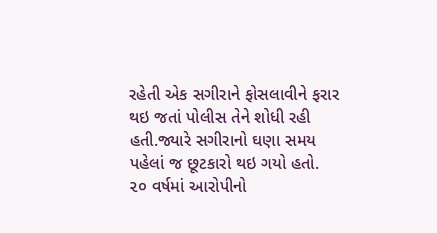રહેતી એક સગીરાને ફોસલાવીને ફરાર થઇ જતાં પોલીસ તેને શોધી રહી હતી.જ્યારે સગીરાનો ઘણા સમય પહેલાં જ છૂટકારો થઇ ગયો હતો.
૨૦ વર્ષમાં આરોપીનો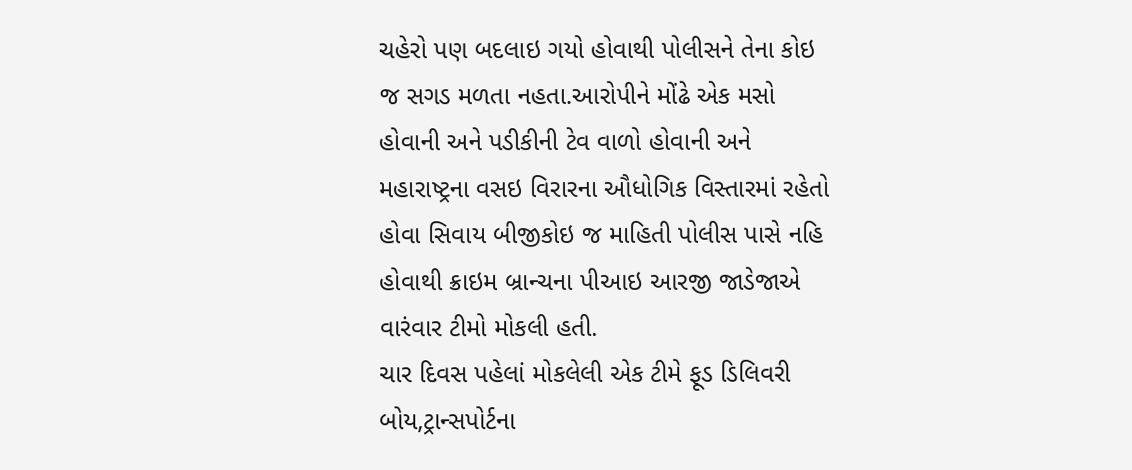ચહેરો પણ બદલાઇ ગયો હોવાથી પોલીસને તેના કોઇ જ સગડ મળતા નહતા.આરોપીને મોંઢે એક મસો હોવાની અને પડીકીની ટેવ વાળો હોવાની અને મહારાષ્ટ્રના વસઇ વિરારના ઔધોગિક વિસ્તારમાં રહેતો હોવા સિવાય બીજીકોઇ જ માહિતી પોલીસ પાસે નહિ હોવાથી ક્રાઇમ બ્રાન્ચના પીઆઇ આરજી જાડેજાએ વારંવાર ટીમો મોકલી હતી.
ચાર દિવસ પહેલાં મોકલેલી એક ટીમે ફૂડ ડિલિવરી બોય,ટ્રાન્સપોર્ટના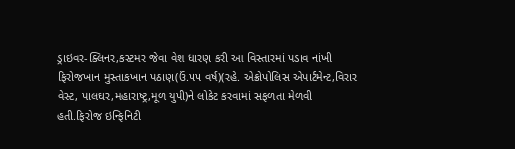ડ્રાઇવર-ક્લિનર,કસ્ટમર જેવા વેશ ધારણ કરી આ વિસ્તારમાં પડાવ નાંખી ફિરોજખાન મુસ્તાકખાન પઠાણ(ઉં.૫૫ વર્ષ)(રહે. એક્રોપોલિસ એપાર્ટમેન્ટ,વિરાર વેસ્ટ, પાલઘર,મહારાષ્ટ્ર,મૂળ યુપી)ને લોકેટ કરવામાં સફળતા મેળવી હતી.ફિરોજ ઇન્ફિનિટી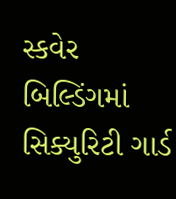સ્કવેર બિલ્ડિંગમાં સિક્યુરિટી ગાર્ડ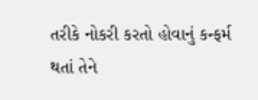તરીકે નોકરી કરતો હોવાનું કન્ફર્મ થતાં તેને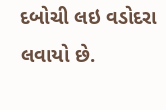દબોચી લઇ વડોદરા લવાયો છે.